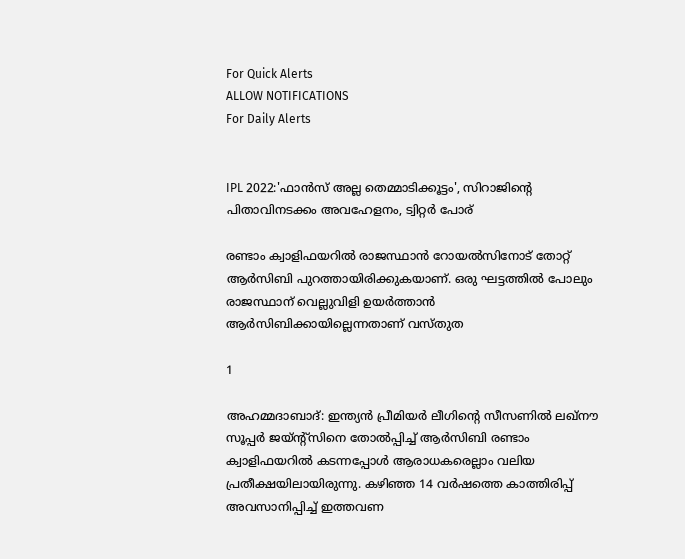For Quick Alerts
ALLOW NOTIFICATIONS
For Daily Alerts


IPL 2022:'ഫാന്‍സ് അല്ല തെമ്മാടിക്കൂട്ടം', സിറാജിന്റെ പിതാവിനടക്കം അവഹേളനം, ട്വിറ്റര്‍ പോര്

രണ്ടാം ക്വാളിഫയറില്‍ രാജസ്ഥാന്‍ റോയല്‍സിനോട് തോറ്റ് ആര്‍സിബി പുറത്തായിരിക്കുകയാണ്. ഒരു ഘട്ടത്തില്‍ പോലും രാജസ്ഥാന് വെല്ലുവിളി ഉയര്‍ത്താന്‍ ആര്‍സിബിക്കായില്ലെന്നതാണ് വസ്തുത

1

അഹമ്മദാബാദ്: ഇന്ത്യന്‍ പ്രീമിയര്‍ ലീഗിന്റെ സീസണില്‍ ലഖ്‌നൗ സൂപ്പര്‍ ജയ്ന്റ്‌സിനെ തോല്‍പ്പിച്ച് ആര്‍സിബി രണ്ടാം ക്വാളിഫയറില്‍ കടന്നപ്പോള്‍ ആരാധകരെല്ലാം വലിയ പ്രതീക്ഷയിലായിരുന്നു. കഴിഞ്ഞ 14 വര്‍ഷത്തെ കാത്തിരിപ്പ് അവസാനിപ്പിച്ച് ഇത്തവണ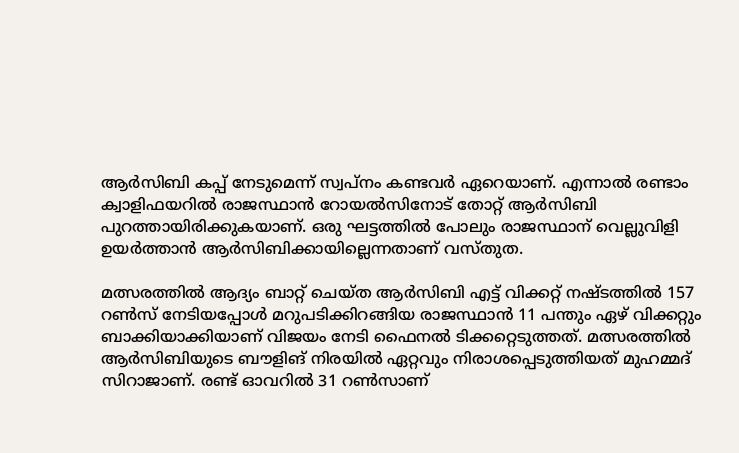ആര്‍സിബി കപ്പ് നേടുമെന്ന് സ്വപ്‌നം കണ്ടവര്‍ ഏറെയാണ്. എന്നാല്‍ രണ്ടാം ക്വാളിഫയറില്‍ രാജസ്ഥാന്‍ റോയല്‍സിനോട് തോറ്റ് ആര്‍സിബി പുറത്തായിരിക്കുകയാണ്. ഒരു ഘട്ടത്തില്‍ പോലും രാജസ്ഥാന് വെല്ലുവിളി ഉയര്‍ത്താന്‍ ആര്‍സിബിക്കായില്ലെന്നതാണ് വസ്തുത.

മത്സരത്തില്‍ ആദ്യം ബാറ്റ് ചെയ്ത ആര്‍സിബി എട്ട് വിക്കറ്റ് നഷ്ടത്തില്‍ 157 റണ്‍സ് നേടിയപ്പോള്‍ മറുപടിക്കിറങ്ങിയ രാജസ്ഥാന്‍ 11 പന്തും ഏഴ് വിക്കറ്റും ബാക്കിയാക്കിയാണ് വിജയം നേടി ഫൈനല്‍ ടിക്കറ്റെടുത്തത്. മത്സരത്തില്‍ ആര്‍സിബിയുടെ ബൗളിങ് നിരയില്‍ ഏറ്റവും നിരാശപ്പെടുത്തിയത് മുഹമ്മദ് സിറാജാണ്. രണ്ട് ഓവറില്‍ 31 റണ്‍സാണ്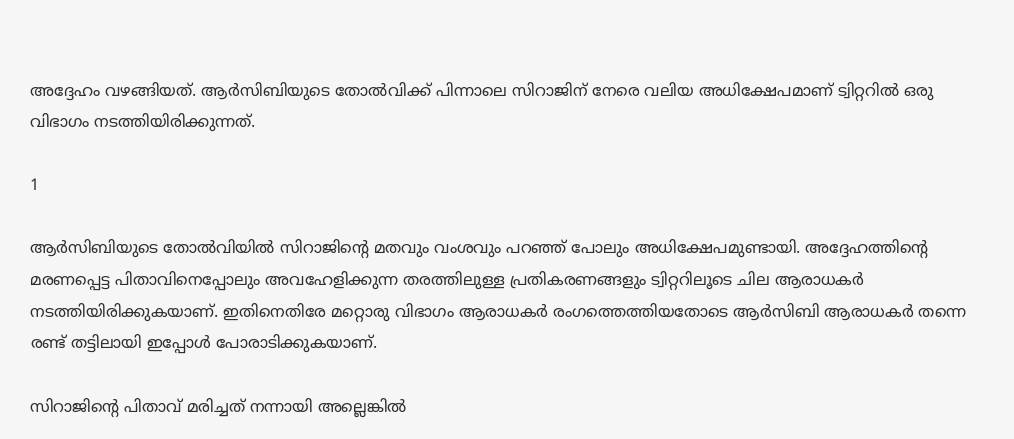അദ്ദേഹം വഴങ്ങിയത്. ആര്‍സിബിയുടെ തോല്‍വിക്ക് പിന്നാലെ സിറാജിന് നേരെ വലിയ അധിക്ഷേപമാണ് ട്വിറ്ററില്‍ ഒരു വിഭാഗം നടത്തിയിരിക്കുന്നത്.

1

ആര്‍സിബിയുടെ തോല്‍വിയില്‍ സിറാജിന്റെ മതവും വംശവും പറഞ്ഞ് പോലും അധിക്ഷേപമുണ്ടായി. അദ്ദേഹത്തിന്റെ മരണപ്പെട്ട പിതാവിനെപ്പോലും അവഹേളിക്കുന്ന തരത്തിലുള്ള പ്രതികരണങ്ങളും ട്വിറ്ററിലൂടെ ചില ആരാധകര്‍ നടത്തിയിരിക്കുകയാണ്. ഇതിനെതിരേ മറ്റൊരു വിഭാഗം ആരാധകര്‍ രംഗത്തെത്തിയതോടെ ആര്‍സിബി ആരാധകര്‍ തന്നെ രണ്ട് തട്ടിലായി ഇപ്പോള്‍ പോരാടിക്കുകയാണ്.

സിറാജിന്റെ പിതാവ് മരിച്ചത് നന്നായി അല്ലെങ്കില്‍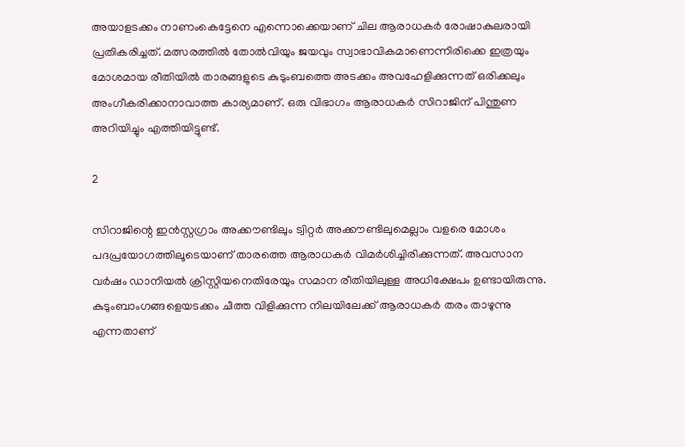അയാളടക്കം നാണംകെട്ടേനെ എന്നൊക്കെയാണ് ചില ആരാധകര്‍ രോഷാകുലരായി പ്രതികരിച്ചത്. മത്സരത്തില്‍ തോല്‍വിയും ജയവും സ്വാഭാവികമാണെന്നിരിക്കെ ഇത്രയും മോശമായ രീതിയില്‍ താരങ്ങളുടെ കുടുംബത്തെ അടക്കം അവഹേളിക്കുന്നത് ഒരിക്കലും അംഗീകരിക്കാനാവാത്ത കാര്യമാണ്. ഒരു വിഭാഗം ആരാധകര്‍ സിറാജിന് പിന്തുണ അറിയിച്ചും എത്തിയിട്ടുണ്ട്.

2

സിറാജിന്റെ ഇന്‍സ്റ്റഗ്രാം അക്കൗണ്ടിലും ട്വിറ്റര്‍ അക്കൗണ്ടിലുമെല്ലാം വളരെ മോശം പദപ്രയോഗത്തിലൂടെയാണ് താരത്തെ ആരാധകര്‍ വിമര്‍ശിച്ചിരിക്കുന്നത്. അവസാന വര്‍ഷം ഡാനിയല്‍ ക്രിസ്റ്റിയനെതിരേയും സമാന രീതിയിലുള്ള അധിക്ഷേപം ഉണ്ടായിരുന്നു. കുടുംബാംഗങ്ങളെയടക്കം ചീത്ത വിളിക്കുന്ന നിലയിലേക്ക് ആരാധകര്‍ തരം താഴുന്നു എന്നതാണ്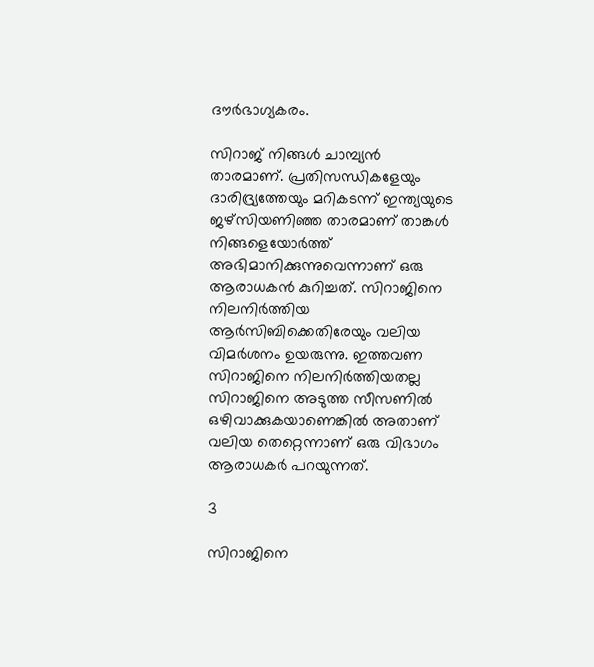ദൗര്‍ഭാഗ്യകരം.

സിറാജ് നിങ്ങള്‍ ചാമ്പ്യന്‍ താരമാണ്. പ്രതിസന്ധികളേയും ദാരിദ്ര്യത്തേയും മറികടന്ന് ഇന്ത്യയുടെ ജഴ്‌സിയണിഞ്ഞ താരമാണ് താങ്കള്‍ നിങ്ങളെയോര്‍ത്ത് അഭിമാനിക്കുന്നുവെന്നാണ് ഒരു ആരാധകന്‍ കുറിച്ചത്. സിറാജിനെ നിലനിര്‍ത്തിയ ആര്‍സിബിക്കെതിരേയും വലിയ വിമര്‍ശനം ഉയരുന്നു. ഇത്തവണ സിറാജിനെ നിലനിര്‍ത്തിയതല്ല സിറാജിനെ അടുത്ത സീസണില്‍ ഒഴിവാക്കുകയാണെങ്കില്‍ അതാണ് വലിയ തെറ്റെന്നാണ് ഒരു വിഭാഗം ആരാധകര്‍ പറയുന്നത്.

3

സിറാജിനെ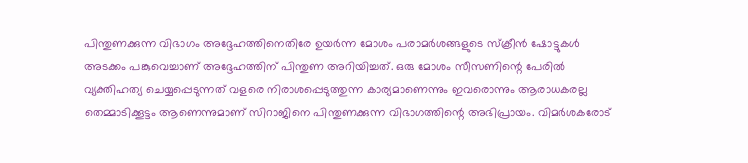പിന്തുണക്കുന്ന വിഭാഗം അദ്ദേഹത്തിനെതിരേ ഉയര്‍ന്ന മോശം പരാമര്‍ശങ്ങളുടെ സ്‌ക്രീന്‍ ഷോട്ടുകള്‍ അടക്കം പങ്കുവെച്ചാണ് അദ്ദേഹത്തിന് പിന്തുണ അറിയിച്ചത്. ഒരു മോശം സീസണിന്റെ പേരില്‍ വ്യക്തിഹത്യ ചെയ്യപ്പെടുന്നത് വളരെ നിരാശപ്പെടുത്തുന്ന കാര്യമാണെന്നും ഇവരൊന്നും ആരാധകരല്ല തെമ്മാടിക്കൂട്ടം ആണെന്നുമാണ് സിറാജിനെ പിന്തുണക്കുന്ന വിഭാഗത്തിന്റെ അഭിപ്രായം. വിമര്‍ശകരോട്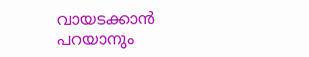വായടക്കാന്‍ പറയാനും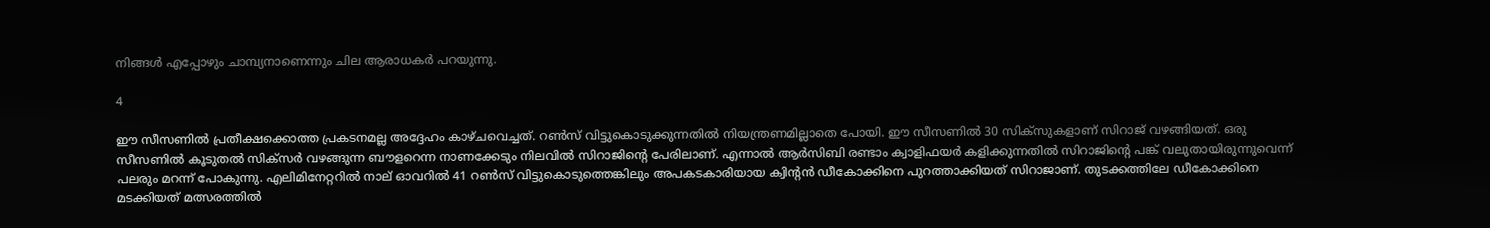നിങ്ങള്‍ എപ്പോഴും ചാമ്പ്യനാണെന്നും ചില ആരാധകര്‍ പറയുന്നു.

4

ഈ സീസണില്‍ പ്രതീക്ഷക്കൊത്ത പ്രകടനമല്ല അദ്ദേഹം കാഴ്ചവെച്ചത്. റണ്‍സ് വിട്ടുകൊടുക്കുന്നതില്‍ നിയന്ത്രണമില്ലാതെ പോയി. ഈ സീസണില്‍ 30 സിക്‌സുകളാണ് സിറാജ് വഴങ്ങിയത്. ഒരു സീസണില്‍ കൂടുതല്‍ സിക്‌സര്‍ വഴങ്ങുന്ന ബൗളറെന്ന നാണക്കേടും നിലവില്‍ സിറാജിന്റെ പേരിലാണ്. എന്നാല്‍ ആര്‍സിബി രണ്ടാം ക്വാളിഫയര്‍ കളിക്കുന്നതില്‍ സിറാജിന്റെ പങ്ക് വലുതായിരുന്നുവെന്ന് പലരും മറന്ന് പോകുന്നു. എലിമിനേറ്ററില്‍ നാല് ഓവറില്‍ 41 റണ്‍സ് വിട്ടുകൊടുത്തെങ്കിലും അപകടകാരിയായ ക്വിന്റന്‍ ഡീകോക്കിനെ പുറത്താക്കിയത് സിറാജാണ്. തുടക്കത്തിലേ ഡീകോക്കിനെ മടക്കിയത് മത്സരത്തില്‍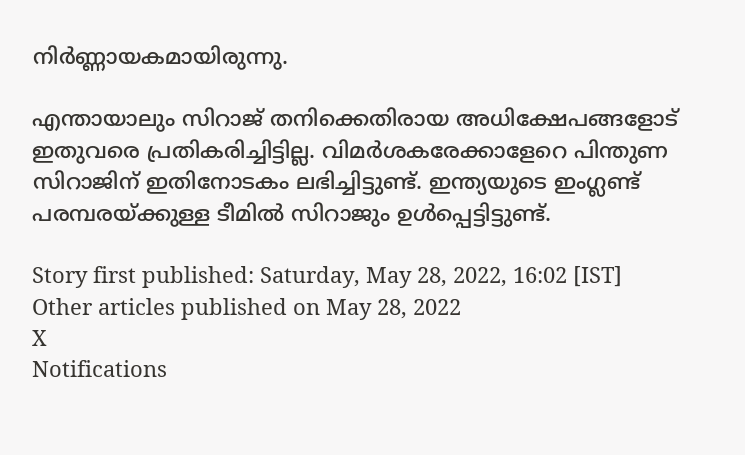നിര്‍ണ്ണായകമായിരുന്നു.

എന്തായാലും സിറാജ് തനിക്കെതിരായ അധിക്ഷേപങ്ങളോട് ഇതുവരെ പ്രതികരിച്ചിട്ടില്ല. വിമര്‍ശകരേക്കാളേറെ പിന്തുണ സിറാജിന് ഇതിനോടകം ലഭിച്ചിട്ടുണ്ട്. ഇന്ത്യയുടെ ഇംഗ്ലണ്ട് പരമ്പരയ്ക്കുള്ള ടീമില്‍ സിറാജും ഉള്‍പ്പെട്ടിട്ടുണ്ട്.

Story first published: Saturday, May 28, 2022, 16:02 [IST]
Other articles published on May 28, 2022
X
Notifications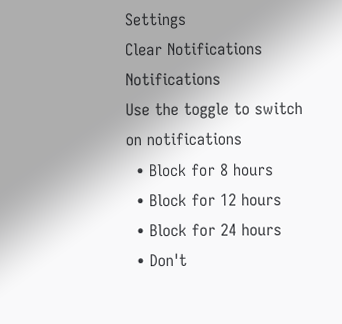Settings
Clear Notifications
Notifications
Use the toggle to switch on notifications
  • Block for 8 hours
  • Block for 12 hours
  • Block for 24 hours
  • Don't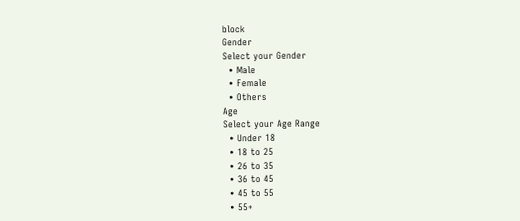block
Gender
Select your Gender
  • Male
  • Female
  • Others
Age
Select your Age Range
  • Under 18
  • 18 to 25
  • 26 to 35
  • 36 to 45
  • 45 to 55
  • 55+